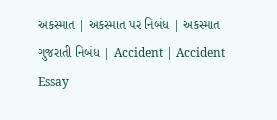અકસ્માત | અકસ્માત પર નિબંધ | અકસ્માત ગુજરાતી નિબંધ | Accident | Accident Essay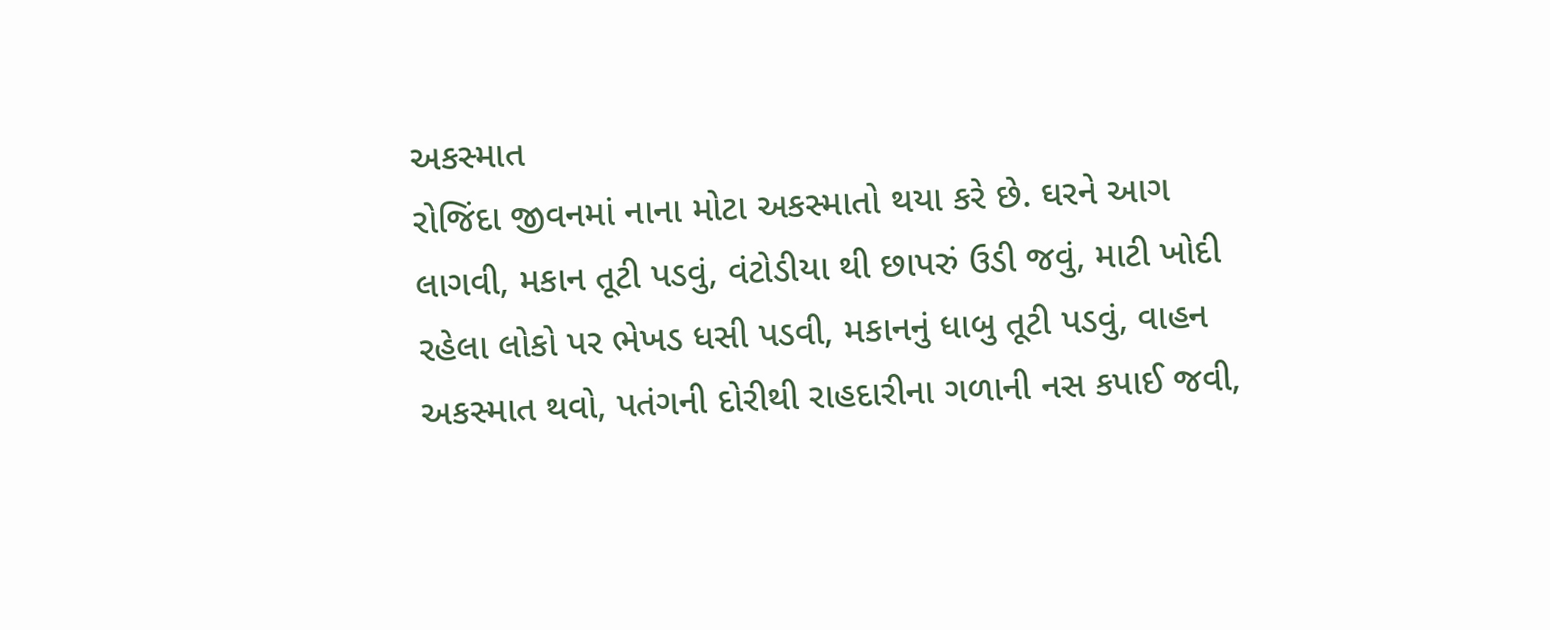અકસ્માત
રોજિંદા જીવનમાં નાના મોટા અકસ્માતો થયા કરે છે. ઘરને આગ લાગવી, મકાન તૂટી પડવું, વંટોડીયા થી છાપરું ઉડી જવું, માટી ખોદી રહેલા લોકો પર ભેખડ ધસી પડવી, મકાનનું ધાબુ તૂટી પડવું, વાહન અકસ્માત થવો, પતંગની દોરીથી રાહદારીના ગળાની નસ કપાઈ જવી,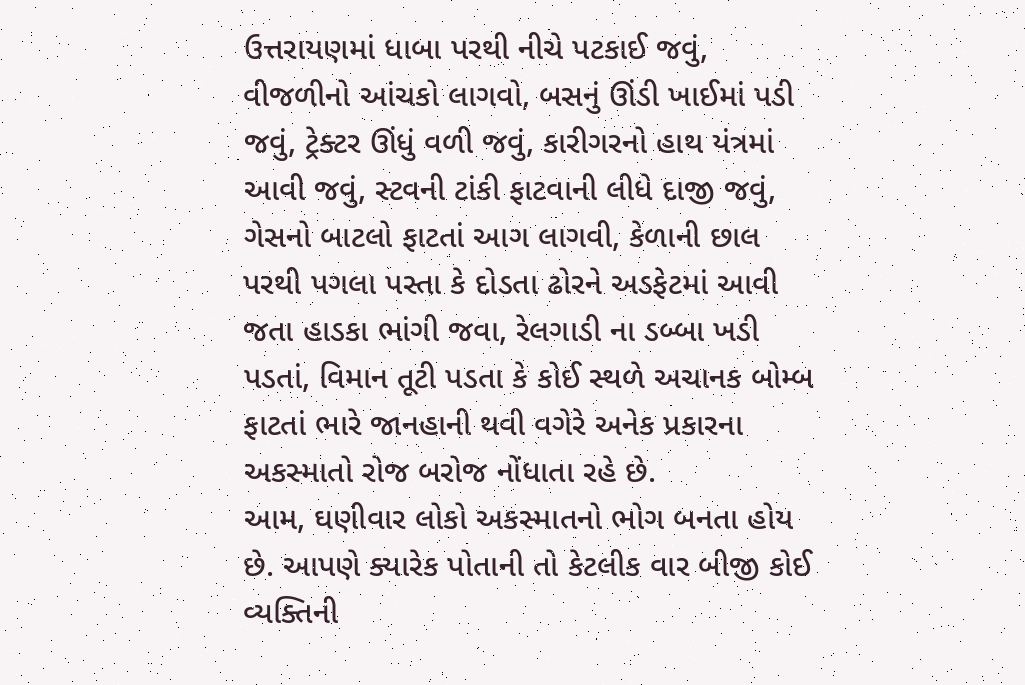ઉત્તરાયણમાં ધાબા પરથી નીચે પટકાઈ જવું, વીજળીનો આંચકો લાગવો, બસનું ઊંડી ખાઈમાં પડી જવું, ટ્રેક્ટર ઊંધું વળી જવું, કારીગરનો હાથ યંત્રમાં આવી જવું, સ્ટવની ટાંકી ફાટવાની લીધે દાજી જવું, ગેસનો બાટલો ફાટતાં આગ લાગવી, કેળાની છાલ પરથી પગલા પસ્તા કે દોડતા ઢોરને અડફેટમાં આવી જતા હાડકા ભાંગી જવા, રેલગાડી ના ડબ્બા ખડી પડતાં, વિમાન તૂટી પડતા કે કોઈ સ્થળે અચાનક બોમ્બ ફાટતાં ભારે જાનહાની થવી વગેરે અનેક પ્રકારના અકસ્માતો રોજ બરોજ નોંધાતા રહે છે.
આમ, ઘણીવાર લોકો અકસ્માતનો ભોગ બનતા હોય છે. આપણે ક્યારેક પોતાની તો કેટલીક વાર બીજી કોઈ વ્યક્તિની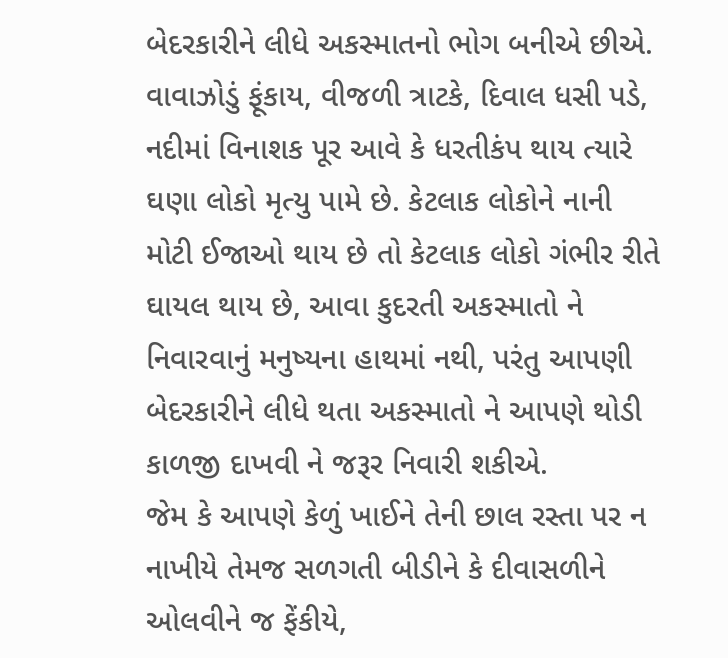બેદરકારીને લીધે અકસ્માતનો ભોગ બનીએ છીએ. વાવાઝોડું ફૂંકાય, વીજળી ત્રાટકે, દિવાલ ધસી પડે, નદીમાં વિનાશક પૂર આવે કે ધરતીકંપ થાય ત્યારે ઘણા લોકો મૃત્યુ પામે છે. કેટલાક લોકોને નાની મોટી ઈજાઓ થાય છે તો કેટલાક લોકો ગંભીર રીતે ઘાયલ થાય છે, આવા કુદરતી અકસ્માતો ને નિવારવાનું મનુષ્યના હાથમાં નથી, પરંતુ આપણી બેદરકારીને લીધે થતા અકસ્માતો ને આપણે થોડી કાળજી દાખવી ને જરૂર નિવારી શકીએ.
જેમ કે આપણે કેળું ખાઈને તેની છાલ રસ્તા પર ન નાખીયે તેમજ સળગતી બીડીને કે દીવાસળીને ઓલવીને જ ફેંકીયે,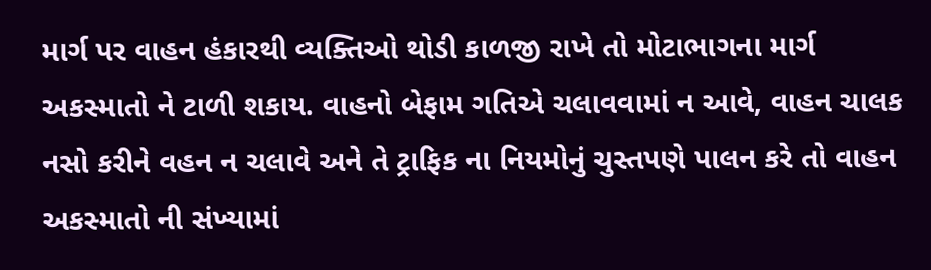માર્ગ પર વાહન હંકારથી વ્યક્તિઓ થોડી કાળજી રાખે તો મોટાભાગના માર્ગ અકસ્માતો ને ટાળી શકાય. વાહનો બેફામ ગતિએ ચલાવવામાં ન આવે, વાહન ચાલક નસો કરીને વહન ન ચલાવે અને તે ટ્રાફિક ના નિયમોનું ચુસ્તપણે પાલન કરે તો વાહન અકસ્માતો ની સંખ્યામાં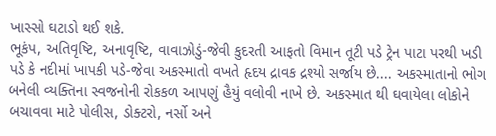ખાસ્સો ઘટાડો થઈ શકે.
ભૂકંપ, અતિવૃષ્ટિ, અનાવૃષ્ટિ, વાવાઝોડું-જેવી કુદરતી આફતો વિમાન તૂટી પડે ટ્રેન પાટા પરથી ખડી પડે કે નદીમાં ખાપકી પડે-જેવા અકસ્માતો વખતે હૃદય દ્રાવક દ્રશ્યો સર્જાય છે.... અકસ્માતાનો ભોગ બનેલી વ્યક્તિના સ્વજનોની રોકકળ આપણું હૈયું વલોવી નાખે છે. અકસ્માત થી ઘવાયેલા લોકોને બચાવવા માટે પોલીસ, ડોક્ટરો, નર્સો અને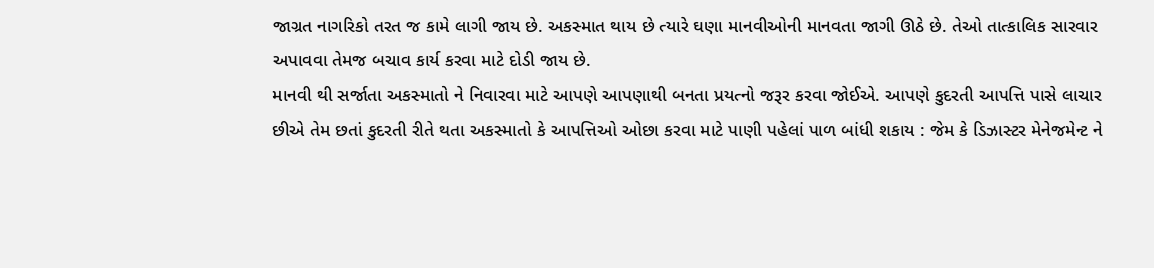જાગ્રત નાગરિકો તરત જ કામે લાગી જાય છે. અકસ્માત થાય છે ત્યારે ઘણા માનવીઓની માનવતા જાગી ઊઠે છે. તેઓ તાત્કાલિક સારવાર અપાવવા તેમજ બચાવ કાર્ય કરવા માટે દોડી જાય છે.
માનવી થી સર્જાતા અકસ્માતો ને નિવારવા માટે આપણે આપણાથી બનતા પ્રયત્નો જરૂર કરવા જોઈએ. આપણે કુદરતી આપત્તિ પાસે લાચાર છીએ તેમ છતાં કુદરતી રીતે થતા અકસ્માતો કે આપત્તિઓ ઓછા કરવા માટે પાણી પહેલાં પાળ બાંધી શકાય : જેમ કે ડિઝાસ્ટર મેનેજમેન્ટ ને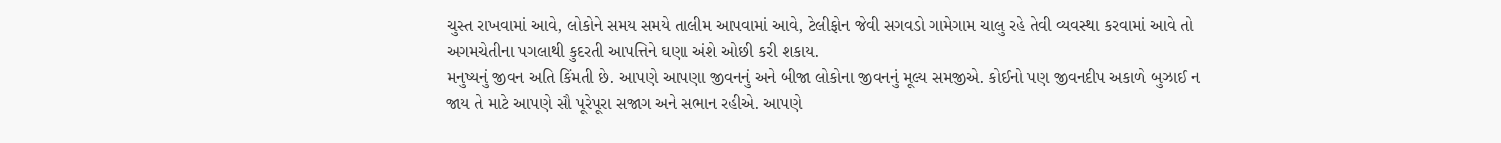ચુસ્ત રાખવામાં આવે, લોકોને સમય સમયે તાલીમ આપવામાં આવે, ટેલીફોન જેવી સગવડો ગામેગામ ચાલુ રહે તેવી વ્યવસ્થા કરવામાં આવે તો અગમચેતીના પગલાથી કુદરતી આપત્તિને ઘણા અંશે ઓછી કરી શકાય.
મનુષ્યનું જીવન અતિ કિંમતી છે. આપણે આપણા જીવનનું અને બીજા લોકોના જીવનનું મૂલ્ય સમજીએ. કોઈનો પણ જીવનદીપ અકાળે બુઝાઈ ન જાય તે માટે આપણે સૌ પૂરેપૂરા સજાગ અને સભાન રહીએ. આપણે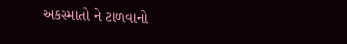અકસ્માતો ને ટાળવાનો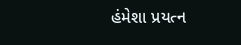હંમેશા પ્રયત્ન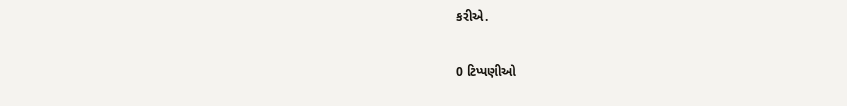કરીએ.

0 ટિપ્પણીઓ